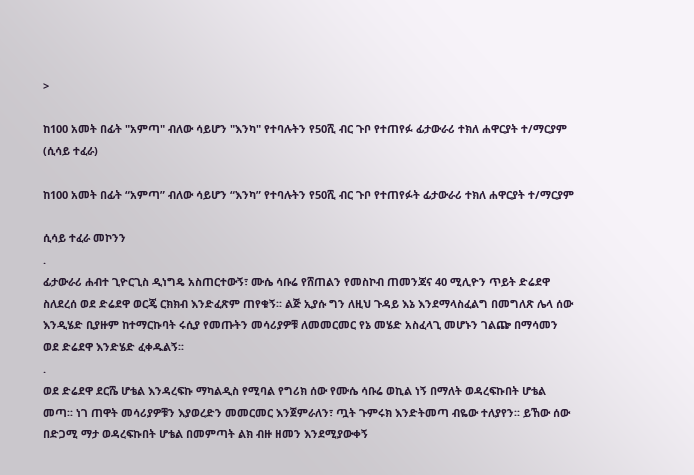>

ከ100 አመት በፊት "አምጣ" ብለው ሳይሆን "እንካ" የተባሉትን የ50ሺ ብር ጉቦ የተጠየፉ ፊታውራሪ ተክለ ሐዋርያት ተ/ማርያም (ሲሳይ ተፈራ)

ከ100 አመት በፊት “አምጣ” ብለው ሳይሆን “እንካ” የተባሉትን የ50ሺ ብር ጉቦ የተጠየፉት ፊታውራሪ ተክለ ሐዋርያት ተ/ማርያም

ሲሳይ ተፈራ መኮንን
.
ፊታውራሪ ሐብተ ጊዮርጊስ ዲነግዴ አስጠርተውኝ፣ ሙሴ ሳቡሬ የሸጠልን የመስኮብ ጠመንጃና 40 ሚሊዮን ጥይት ድሬደዋ ስለደረሰ ወደ ድሬደዋ ወርጄ ርክክብ እንድፈጽም ጠየቁኝ፡፡ ልጅ ኢያሱ ግን ለዚህ ጉዳይ እኔ እንደማላስፈልግ በመግለጽ ሌላ ሰው እንዲሄድ ቢያዙም ከተማርኩባት ሩሲያ የመጡትን መሳሪያዎቹ ለመመርመር የኔ መሄድ አስፈላጊ መሆኑን ገልጬ በማሳመን ወደ ድሬደዋ እንድሄድ ፈቀዱልኝ፡፡
.
ወደ ድሬደዋ ደርሼ ሆቴል እንዳረፍኩ ማካልዲስ የሚባል የግሪክ ሰው የሙሴ ሳቡሬ ወኪል ነኝ በማለት ወዳረፍኩበት ሆቴል መጣ፡፡ ነገ ጠዋት መሳሪያዎቹን እያወረድን መመርመር እንጀምራለን፣ ጧት ጉምሩክ እንድትመጣ ብዬው ተለያየን፡፡ ይኸው ሰው በድጋሚ ማታ ወዳረፍኩበት ሆቴል በመምጣት ልክ ብዙ ዘመን እንደሚያውቀኝ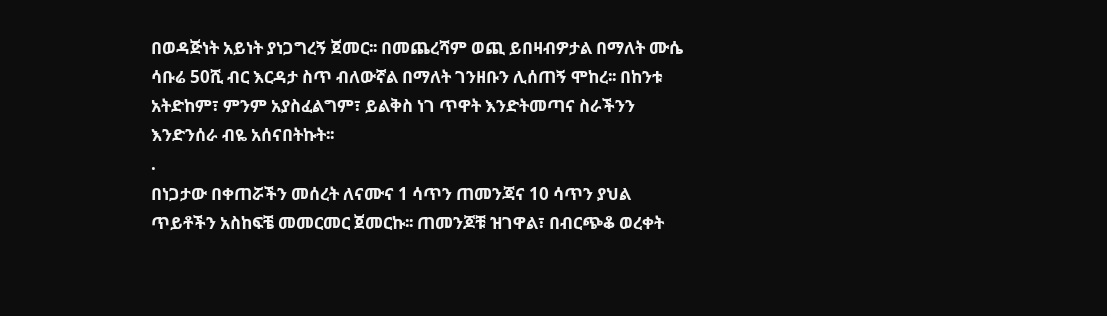በወዳጅነት አይነት ያነጋግረኝ ጀመር፡፡ በመጨረሻም ወጪ ይበዛብዎታል በማለት ሙሴ ሳቡሬ 50ሺ ብር እርዳታ ስጥ ብለውኛል በማለት ገንዘቡን ሊሰጠኝ ሞከረ፡፡ በከንቱ አትድከም፣ ምንም አያስፈልግም፣ ይልቅስ ነገ ጥዋት እንድትመጣና ስራችንን እንድንሰራ ብዬ አሰናበትኩት፡፡
.
በነጋታው በቀጠሯችን መሰረት ለናሙና 1 ሳጥን ጠመንጃና 10 ሳጥን ያህል ጥይቶችን አስከፍቼ መመርመር ጀመርኩ፡፡ ጠመንጆቹ ዝገዋል፣ በብርጭቆ ወረቀት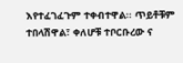እየተፈገፈጉም ተቀብተዋል፡፡ ጥይቶቹም ተበላሽዋል፣ ቀለሆቹ ተቦርቡረው ና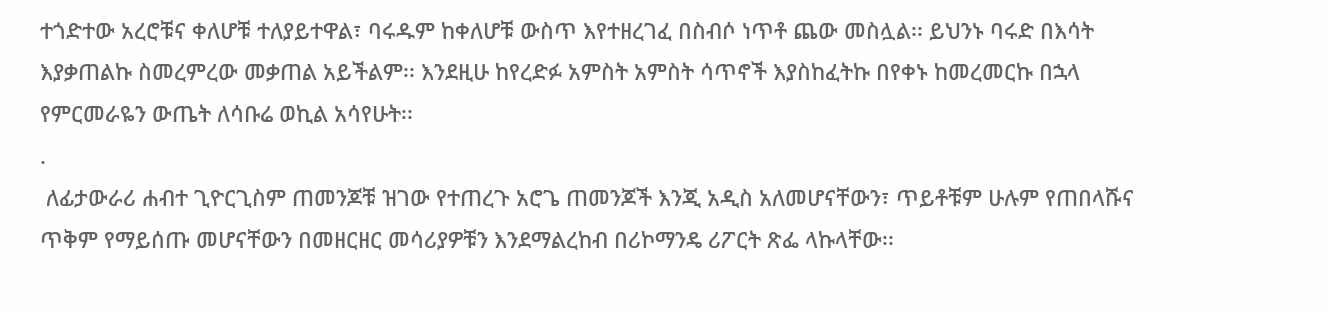ተጎድተው አረሮቹና ቀለሆቹ ተለያይተዋል፣ ባሩዱም ከቀለሆቹ ውስጥ እየተዘረገፈ በስብሶ ነጥቶ ጨው መስሏል፡፡ ይህንኑ ባሩድ በእሳት እያቃጠልኩ ስመረምረው መቃጠል አይችልም፡፡ እንደዚሁ ከየረድፉ አምስት አምስት ሳጥኖች እያስከፈትኩ በየቀኑ ከመረመርኩ በኋላ የምርመራዬን ውጤት ለሳቡሬ ወኪል አሳየሁት፡፡
.
 ለፊታውራሪ ሐብተ ጊዮርጊስም ጠመንጆቹ ዝገው የተጠረጉ አሮጌ ጠመንጆች እንጂ አዲስ አለመሆናቸውን፣ ጥይቶቹም ሁሉም የጠበላሹና ጥቅም የማይሰጡ መሆናቸውን በመዘርዘር መሳሪያዎቹን እንደማልረከብ በሪኮማንዴ ሪፖርት ጽፌ ላኩላቸው፡፡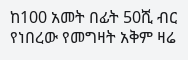ከ100 አመት በፊት 50ሺ ብር የነበረው የመግዛት አቅም ዛሬ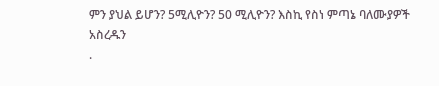ምን ያህል ይሆን? 5ሚሊዮን? 50 ሚሊዮን? እስኪ የስነ ምጣኔ ባለሙያዎች አስረዱን
.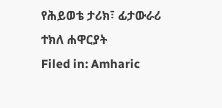የሕይወቴ ታሪክ፣ ፊታውራሪ ተክለ ሐዋርያት
Filed in: Amharic